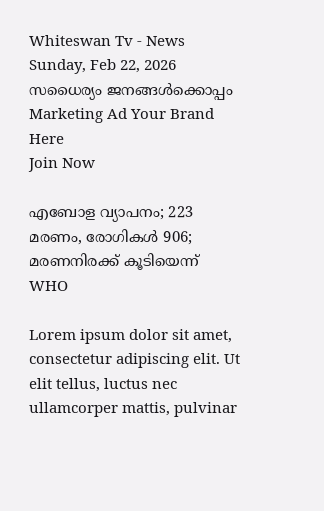Whiteswan Tv - News
Sunday, Feb 22, 2026
സധൈര്യം ജനങ്ങൾക്കൊപ്പം
Marketing Ad Your Brand
Here
Join Now

എബോള വ്യാപനം; 223 മരണം, രോഗികൾ 906; മരണനിരക്ക് കൂടിയെന്ന് WHO

Lorem ipsum dolor sit amet, consectetur adipiscing elit. Ut elit tellus, luctus nec ullamcorper mattis, pulvinar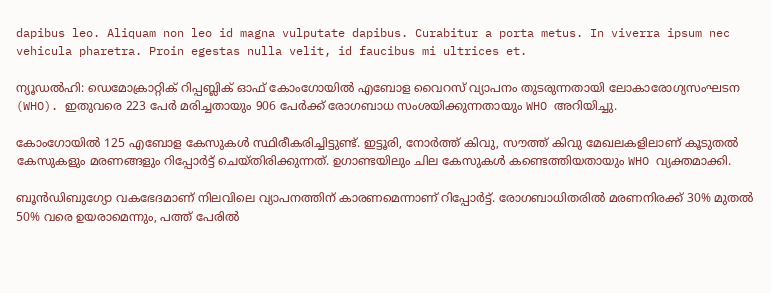dapibus leo. Aliquam non leo id magna vulputate dapibus. Curabitur a porta metus. In viverra ipsum nec vehicula pharetra. Proin egestas nulla velit, id faucibus mi ultrices et.

ന്യൂഡൽഹി: ഡെമോക്രാറ്റിക് റിപ്പബ്ലിക് ഓഫ് കോംഗോയിൽ എബോള വൈറസ് വ്യാപനം തുടരുന്നതായി ലോകാരോഗ്യസംഘടന (WHO). ഇതുവരെ 223 പേർ മരിച്ചതായും 906 പേർക്ക് രോഗബാധ സംശയിക്കുന്നതായും WHO അറിയിച്ചു.

കോംഗോയിൽ 125 എബോള കേസുകൾ സ്ഥിരീകരിച്ചിട്ടുണ്ട്. ഇട്ടൂരി, നോർത്ത് കിവു, സൗത്ത് കിവു മേഖലകളിലാണ് കൂടുതൽ കേസുകളും മരണങ്ങളും റിപ്പോർട്ട് ചെയ്തിരിക്കുന്നത്. ഉഗാണ്ടയിലും ചില കേസുകൾ കണ്ടെത്തിയതായും WHO വ്യക്തമാക്കി.

ബൂൻഡിബുഗ്യോ വകഭേദമാണ് നിലവിലെ വ്യാപനത്തിന് കാരണമെന്നാണ് റിപ്പോർട്ട്. രോഗബാധിതരിൽ മരണനിരക്ക് 30% മുതൽ 50% വരെ ഉയരാമെന്നും, പത്ത് പേരിൽ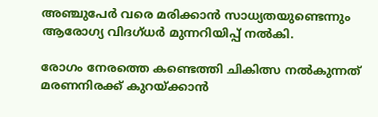അഞ്ചുപേർ വരെ മരിക്കാൻ സാധ്യതയുണ്ടെന്നും ആരോഗ്യ വിദഗ്ധർ മുന്നറിയിപ്പ് നൽകി.

രോഗം നേരത്തെ കണ്ടെത്തി ചികിത്സ നൽകുന്നത് മരണനിരക്ക് കുറയ്ക്കാൻ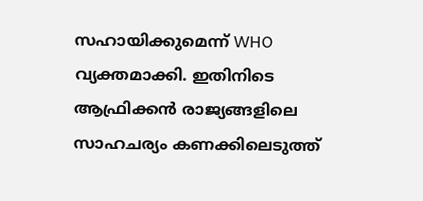സഹായിക്കുമെന്ന് WHO വ്യക്തമാക്കി. ഇതിനിടെ ആഫ്രിക്കൻ രാജ്യങ്ങളിലെ സാഹചര്യം കണക്കിലെടുത്ത്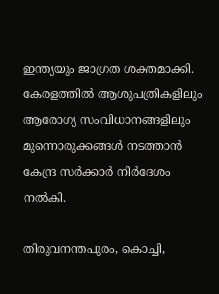ഇന്ത്യയും ജാഗ്രത ശക്തമാക്കി. കേരളത്തിൽ ആശുപത്രികളിലും ആരോഗ്യ സംവിധാനങ്ങളിലും മുന്നൊരുക്കങ്ങൾ നടത്താൻ കേന്ദ്ര സർക്കാർ നിർദേശം നൽകി.

തിരുവനന്തപുരം, കൊച്ചി,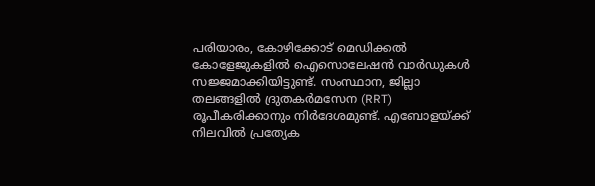പരിയാരം, കോഴിക്കോട് മെഡിക്കൽ കോളേജുകളിൽ ഐസൊലേഷൻ വാർഡുകൾ സജ്ജമാക്കിയിട്ടുണ്ട്. സംസ്ഥാന, ജില്ലാ തലങ്ങളിൽ ദ്രുതകർമസേന (RRT) രൂപീകരിക്കാനും നിർദേശമുണ്ട്. എബോളയ്ക്ക് നിലവിൽ പ്രത്യേക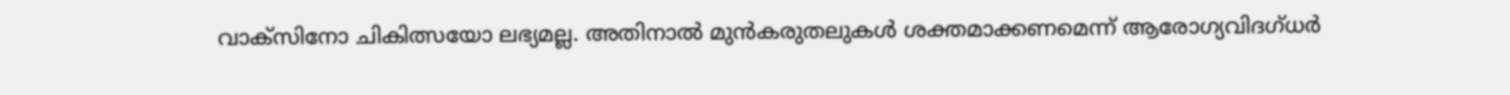വാക്സിനോ ചികിത്സയോ ലഭ്യമല്ല. അതിനാൽ മുൻകരുതലുകൾ ശക്തമാക്കണമെന്ന് ആരോഗ്യവിദഗ്ധർ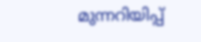മുന്നറിയിപ്പ്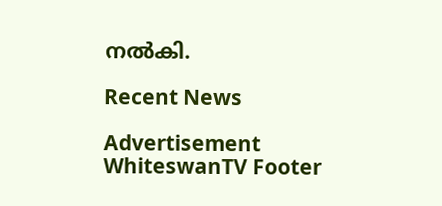നൽകി.

Recent News

Advertisement
WhiteswanTV Footer